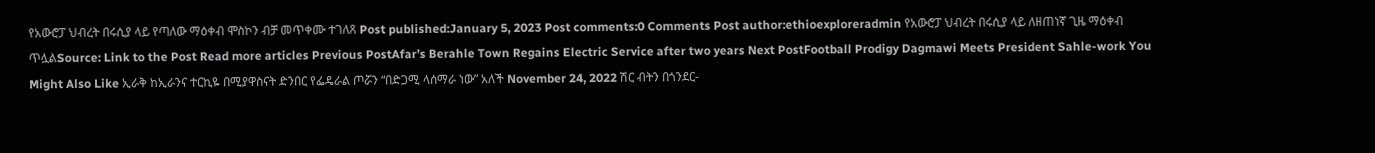የአውሮፓ ህብረት በሩሲያ ላይ የጣለው ማዕቀብ ሞስኮን ብቻ መጥቀሙ ተገለጸ Post published:January 5, 2023 Post comments:0 Comments Post author:ethioexploreradmin የአውሮፓ ህብረት በሩሲያ ላይ ለዘጠነኛ ጊዜ ማዕቀብ ጥሏልSource: Link to the Post Read more articles Previous PostAfar’s Berahle Town Regains Electric Service after two years Next PostFootball Prodigy Dagmawi Meets President Sahle-work You Might Also Like ኢራቅ ከኢራንና ተርኪዬ በሚያዋስናት ድንበር የፌዴራል ጦሯን “በድጋሚ ላሰማራ ነው” አለች November 24, 2022 ሽር ብትን በጎንደር-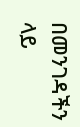በመንገዳችን ላይ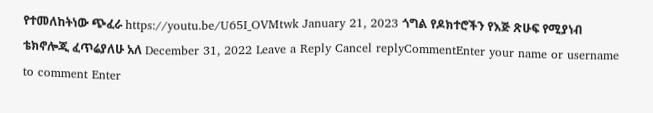የተመለከትነው ጭፈራ https://youtu.be/U65I_OVMtwk January 21, 2023 ጎግል የዶክተሮችን የእጅ ጽሁፍ የሚያነብ ቴክኖሎጂ ፈጥሬያለሁ አለ December 31, 2022 Leave a Reply Cancel replyCommentEnter your name or username to comment Enter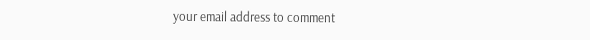your email address to comment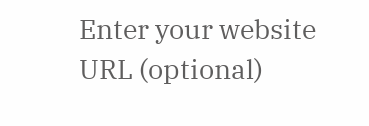Enter your website URL (optional)